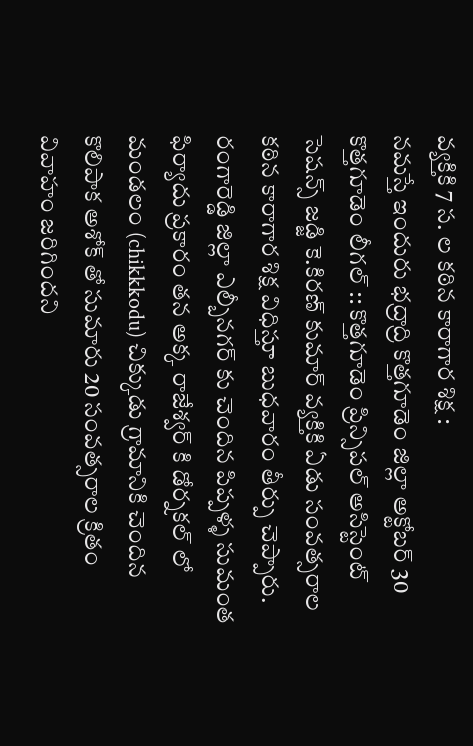వ్యక్తికి 7 స. ల కఠిన కారాగార శిక్ష :
నమస్తే ఇందురు భద్రాద్రి కొత్తగూడెం జిల్లా అక్టోబర్ 30
కొత్తగూడెం లీగల్ :: కొత్తగూడెం ప్రిన్సిపల్ అసిస్టెంట్ సెషన్స్ జడ్జి కె.కిరణ్ కుమార్ వ్యక్తికి ఏడు సంవత్సరాల కఠిన కారాగార శిక్ష విధిస్తూ బుధవారం తీర్పు చెప్పారు. రంగారెడ్డి జిల్లా ఎల్బీనగర్ కు చెందిన పిప్పళ్ళ సుమంత ఫిర్యాదు ప్రకారం తన అక్క రాజేశ్వర్ కి డోర్నకల్ లో మండలం (chikkkodu) చిక్కుడు గ్రామానికి చెందిన కొలిపాక అశోక్ తో సుమారు 20 సంవత్సరాల క్రితం వివాహం జరిగిందని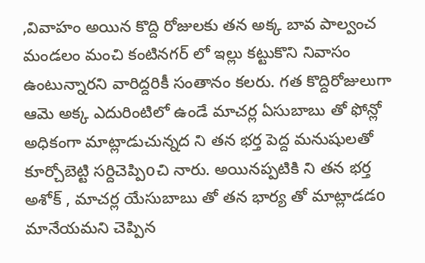,వివాహం అయిన కొద్ది రోజులకు తన అక్క బావ పాల్వంచ మండలం మంచి కంటినగర్ లో ఇల్లు కట్టుకొని నివాసం ఉంటున్నారని వారిద్దరికీ సంతానం కలరు. గత కొద్దిరోజులుగా ఆమె అక్క ఎదురింటిలో ఉండే మాచర్ల ఏసుబాబు తో ఫోన్లో అధికంగా మాట్లాడుచున్నద ని తన భర్త పెద్ద మనుషులతో కూర్చోబెట్టి సర్దిచెప్పిoచి నారు. అయినప్పటికి ని తన భర్త అశోక్ , మాచర్ల యేసుబాబు తో తన భార్య తో మాట్లాడడo మానేయమని చెప్పిన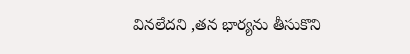వినలేదని ,తన భార్యను తీసుకొని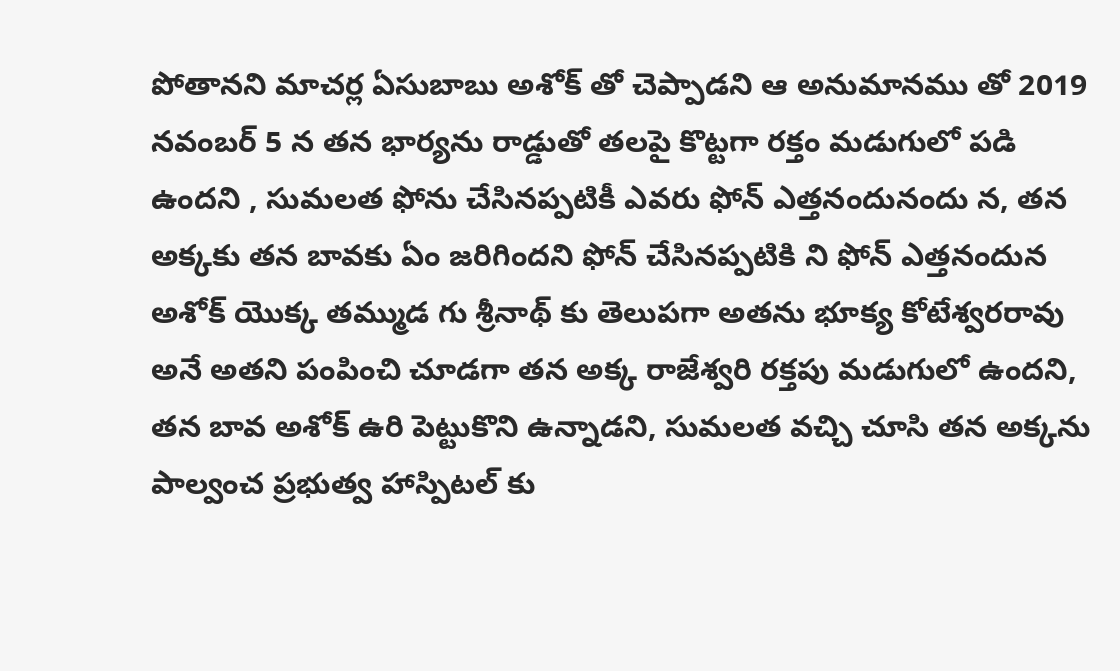పోతానని మాచర్ల ఏసుబాబు అశోక్ తో చెప్పాడని ఆ అనుమానము తో 2019 నవంబర్ 5 న తన భార్యను రాడ్డుతో తలపై కొట్టగా రక్తం మడుగులో పడి ఉందని , సుమలత ఫోను చేసినప్పటికీ ఎవరు ఫోన్ ఎత్తనందునందు న, తన అక్కకు తన బావకు ఏం జరిగిందని ఫోన్ చేసినప్పటికి ని ఫోన్ ఎత్తనందున అశోక్ యొక్క తమ్ముడ గు శ్రీనాథ్ కు తెలుపగా అతను భూక్య కోటేశ్వరరావు అనే అతని పంపించి చూడగా తన అక్క రాజేశ్వరి రక్తపు మడుగులో ఉందని, తన బావ అశోక్ ఉరి పెట్టుకొని ఉన్నాడని, సుమలత వచ్చి చూసి తన అక్కను పాల్వంచ ప్రభుత్వ హాస్పిటల్ కు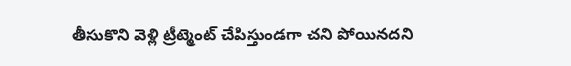తీసుకొని వెళ్లి ట్రీట్మెంట్ చేపిస్తుండగా చని పోయినదని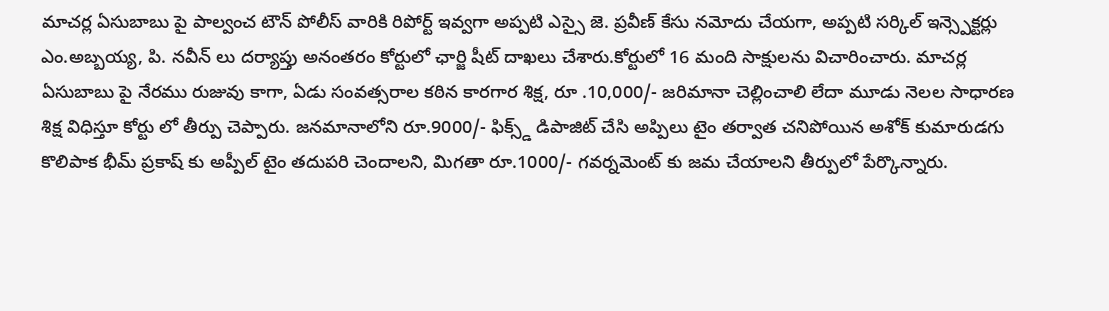మాచర్ల ఏసుబాబు పై పాల్వంచ టౌన్ పోలీస్ వారికి రిపోర్ట్ ఇవ్వగా అప్పటి ఎస్సై జె. ప్రవీణ్ కేసు నమోదు చేయగా, అప్పటి సర్కిల్ ఇన్స్పెక్టర్లు ఎం.అబ్బయ్య, పి. నవీన్ లు దర్యాప్తు అనంతరం కోర్టులో ఛార్జి షీట్ దాఖలు చేశారు.కోర్టులో 16 మంది సాక్షులను విచారించారు. మాచర్ల ఏసుబాబు పై నేరము రుజువు కాగా, ఏడు సంవత్సరాల కఠిన కారగార శిక్ష, రూ .10,000/- జరిమానా చెల్లించాలి లేదా మూడు నెలల సాధారణ శిక్ష విధిస్తూ కోర్టు లో తీర్పు చెప్పారు. జనమానాలోని రూ.9000/- ఫిక్స్డ్ డిపాజిట్ చేసి అప్పిలు టైం తర్వాత చనిపోయిన అశోక్ కుమారుడగు కొలిపాక భీమ్ ప్రకాష్ కు అప్పీల్ టైం తదుపరి చెందాలని, మిగతా రూ.1000/- గవర్నమెంట్ కు జమ చేయాలని తీర్పులో పేర్కొన్నారు.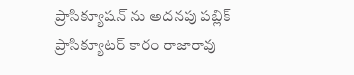ప్రాసిక్యూషన్ ను అదనపు పబ్లిక్ ప్రాసిక్యూటర్ కారం రాజారావు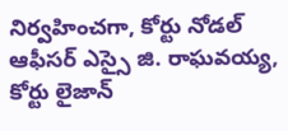నిర్వహించగా, కోర్టు నోడల్ ఆఫీసర్ ఎస్సై జి. రాఘవయ్య, కోర్టు లైజాన్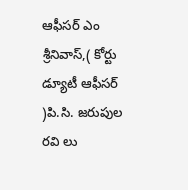ఆఫీసర్ ఎం శ్రీనివాస్,( కోర్టు డ్యూటీ ఆఫీసర్ )పి.సి. జరుపుల రవి లు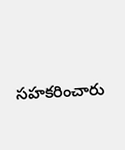సహకరించారు